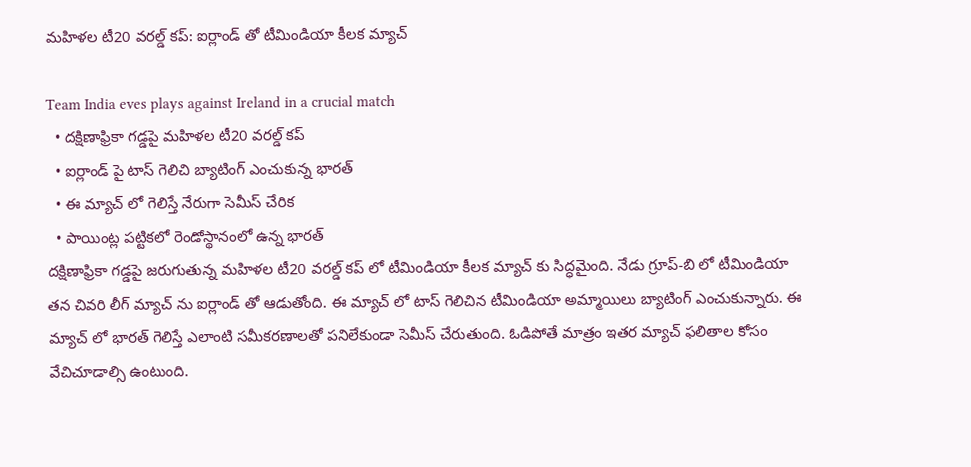మహిళల టీ20 వరల్డ్ కప్: ఐర్లాండ్ తో టీమిండియా కీలక మ్యాచ్

Team India eves plays against Ireland in a crucial match
  • దక్షిణాఫ్రికా గడ్డపై మహిళల టీ20 వరల్డ్ కప్
  • ఐర్లాండ్ పై టాస్ గెలిచి బ్యాటింగ్ ఎంచుకున్న భారత్
  • ఈ మ్యాచ్ లో గెలిస్తే నేరుగా సెమీస్ చేరిక
  • పాయింట్ల పట్టికలో రెండోస్థానంలో ఉన్న భారత్
దక్షిణాఫ్రికా గడ్డపై జరుగుతున్న మహిళల టీ20 వరల్డ్ కప్ లో టీమిండియా కీలక మ్యాచ్ కు సిద్ధమైంది. నేడు గ్రూప్-బి లో టీమిండియా తన చివరి లీగ్ మ్యాచ్ ను ఐర్లాండ్ తో ఆడుతోంది. ఈ మ్యాచ్ లో టాస్ గెలిచిన టీమిండియా అమ్మాయిలు బ్యాటింగ్ ఎంచుకున్నారు. ఈ మ్యాచ్ లో భారత్ గెలిస్తే ఎలాంటి సమీకరణాలతో పనిలేకుండా సెమీస్ చేరుతుంది. ఓడిపోతే మాత్రం ఇతర మ్యాచ్ ఫలితాల కోసం వేచిచూడాల్సి ఉంటుంది.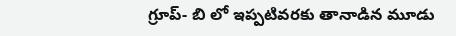గ్రూప్- బి లో ఇప్పటివరకు తానాడిన మూడు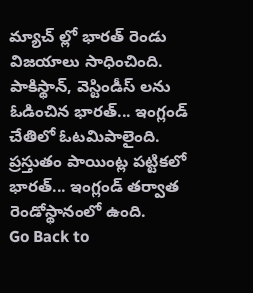మ్యాచ్ ల్లో భారత్ రెండు విజయాలు సాధించింది. పాకిస్థాన్, వెస్టిండీస్ లను ఓడించిన భారత్... ఇంగ్లండ్ చేతిలో ఓటమిపాలైంది. ప్రస్తుతం పాయింట్ల పట్టికలో భారత్... ఇంగ్లండ్ తర్వాత రెండోస్థానంలో ఉంది.
Go Back to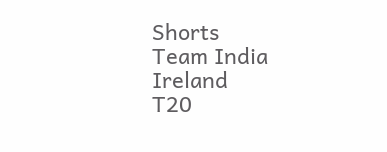Shorts
Team India
Ireland
T20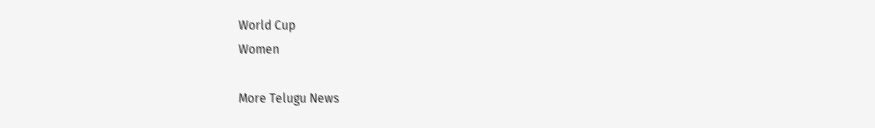World Cup
Women

More Telugu News